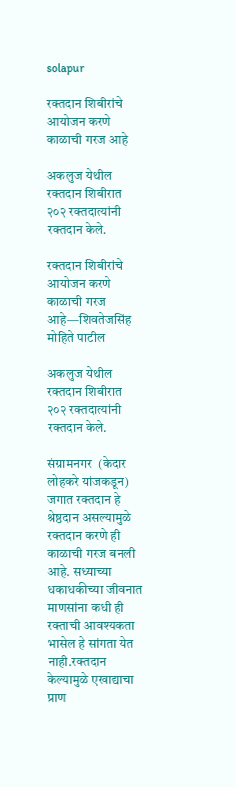solapur

रक्तदान शिबीरांचे आयोजन करणे काळाची गरज आहे

अकलुज येथील रक्तदान शिबीरात २०२ रक्तदात्यांनी रक्तदान केले.

रक्तदान शिबीरांचे आयोजन करणे काळाची गरज आहे—शिवतेजसिंह मोहिते पाटील

अकलुज येथील रक्तदान शिबीरात २०२ रक्तदात्यांनी रक्तदान केले.

संग्रामनगर  (केदार लोहकरे यांजकडून)
जगात रक्तदान हे श्रेष्ठदान असल्यामुळे रक्तदान करणे ही काळाची गरज बनली आहे. सध्याच्या धकाधकीच्या जीवनात माणसांना कधी ही रक्ताची आवश्यकता भासेल हे सांगता येत नाही.रक्तदान केल्यामुळे एखाद्याचा प्राण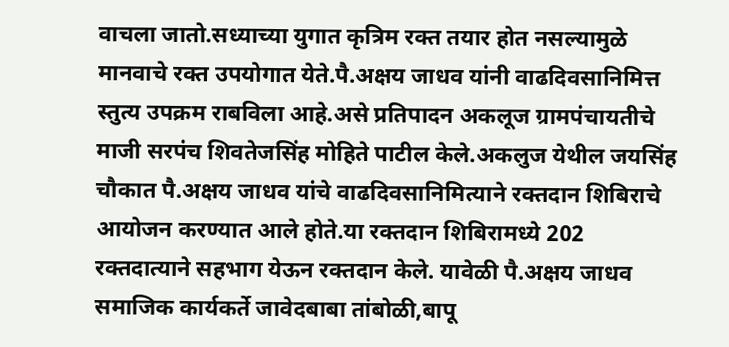वाचला जातो.सध्याच्या युगात कृत्रिम रक्त तयार होत नसल्यामुळे मानवाचे रक्त उपयोगात येते.पै.अक्षय जाधव यांनी वाढदिवसानिमित्त स्तुत्य उपक्रम राबविला आहे.असे प्रतिपादन अकलूज ग्रामपंचायतीचे माजी सरपंच शिवतेजसिंह मोहिते पाटील केले.अकलुज येथील जयसिंह चौकात पै.अक्षय जाधव यांचे वाढदिवसानिमित्याने रक्तदान शिबिराचे आयोजन करण्यात आले होते.या रक्तदान शिबिरामध्ये 202 रक्तदात्याने सहभाग येऊन रक्तदान केले. यावेळी पै.अक्षय जाधव  समाजिक कार्यकर्ते जावेदबाबा तांबोळी,बापू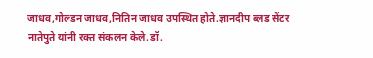जाधव,गोल्डन जाधव,नितिन जाधव उपस्थित होते.ज्ञानदीप ब्लड सेंटर नातेपुते यांनी रक्त संकलन केले.डॉ.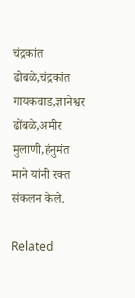चंद्रकांत ढोबळे,चंद्रकांत गायकवाड,ज्ञानेश्वर ढोंबळे,अमीर मुलाणी,हंनुमंत माने यांनी रक्त संकलन केले.

Related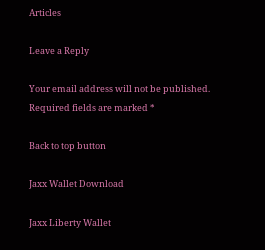Articles

Leave a Reply

Your email address will not be published. Required fields are marked *

Back to top button

Jaxx Wallet Download

Jaxx Liberty Wallet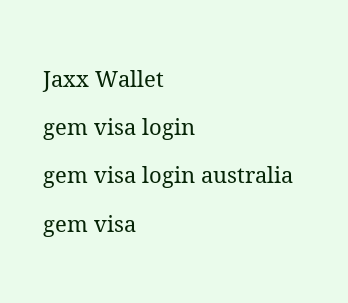Jaxx Wallet

gem visa login

gem visa login australia

gem visa